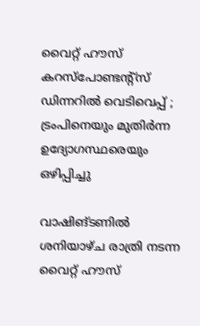വൈറ്റ് ഹൗസ് കറസ്പോണ്ടന്റ്‌സ് ഡിന്നറിൽ വെടിവെപ്പ് ; ട്രംപിനെയും മുതിർന്ന ഉദ്യോഗസ്ഥരെയും ഒഴിപ്പിച്ചു

വാഷിങ്ടണിൽ ശനിയാഴ്ച രാത്രി നടന്ന വൈറ്റ് ഹൗസ്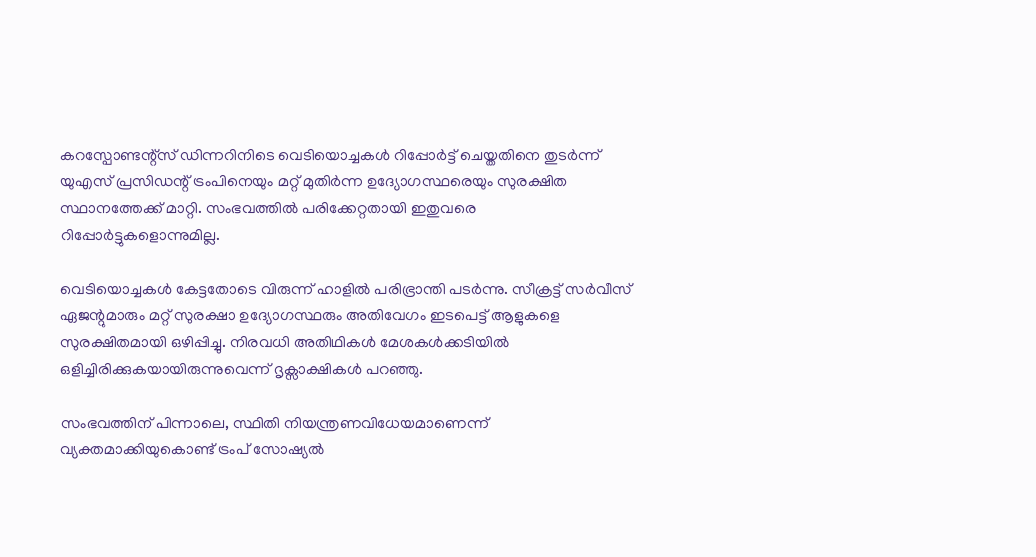കറസ്പോണ്ടന്റ്‌സ് ഡിന്നറിനിടെ വെടിയൊച്ചകൾ റിപ്പോർട്ട് ചെയ്തതിനെ തുടർന്ന് യുഎസ് പ്രസിഡന്റ് ട്രംപിനെയും മറ്റ് മുതിർന്ന ഉദ്യോഗസ്ഥരെയും സുരക്ഷിത സ്ഥാനത്തേക്ക് മാറ്റി. സംഭവത്തിൽ പരിക്കേറ്റതായി ഇതുവരെ റിപ്പോർട്ടുകളൊന്നുമില്ല.

വെടിയൊച്ചകൾ കേട്ടതോടെ വിരുന്ന് ഹാളിൽ പരിഭ്രാന്തി പടർന്നു. സീക്രട്ട് സർവീസ് ഏജന്റുമാരും മറ്റ് സുരക്ഷാ ഉദ്യോഗസ്ഥരും അതിവേഗം ഇടപെട്ട് ആളുകളെ സുരക്ഷിതമായി ഒഴിപ്പിച്ചു. നിരവധി അതിഥികൾ മേശകൾക്കടിയിൽ ഒളിച്ചിരിക്കുകയായിരുന്നുവെന്ന് ദൃക്സാക്ഷികൾ പറഞ്ഞു.

സംഭവത്തിന് പിന്നാലെ, സ്ഥിതി നിയന്ത്രണവിധേയമാണെന്ന് വ്യക്തമാക്കിയുകൊണ്ട് ട്രംപ് സോഷ്യൽ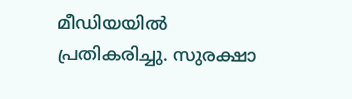മീഡിയയിൽ പ്രതികരിച്ചു. സുരക്ഷാ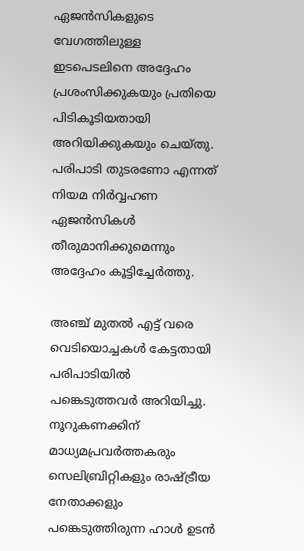ഏജൻസികളുടെ വേഗത്തിലുള്ള ഇടപെടലിനെ അദ്ദേഹം പ്രശംസിക്കുകയും പ്രതിയെ പിടികൂടിയതായി അറിയിക്കുകയും ചെയ്തു. പരിപാടി തുടരണോ എന്നത് നിയമ നിർവ്വഹണ ഏജൻസികൾ തീരുമാനിക്കുമെന്നും അദ്ദേഹം കൂട്ടിച്ചേർത്തു.

അഞ്ച് മുതൽ എട്ട് വരെ വെടിയൊച്ചകൾ കേട്ടതായി പരിപാടിയിൽ പങ്കെടുത്തവർ അറിയിച്ചു. നൂറുകണക്കിന് മാധ്യമപ്രവർത്തകരും സെലിബ്രിറ്റികളും രാഷ്ട്രീയ നേതാക്കളും പങ്കെടുത്തിരുന്ന ഹാൾ ഉടൻ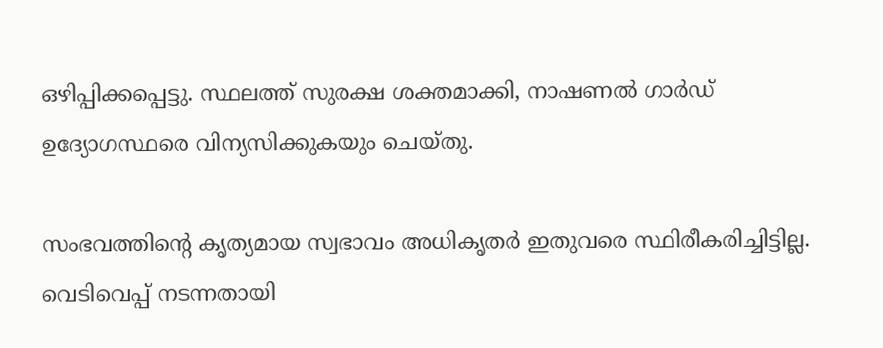ഒഴിപ്പിക്കപ്പെട്ടു. സ്ഥലത്ത് സുരക്ഷ ശക്തമാക്കി, നാഷണൽ ഗാർഡ് ഉദ്യോഗസ്ഥരെ വിന്യസിക്കുകയും ചെയ്തു.

സംഭവത്തിന്റെ കൃത്യമായ സ്വഭാവം അധികൃതർ ഇതുവരെ സ്ഥിരീകരിച്ചിട്ടില്ല. വെടിവെപ്പ് നടന്നതായി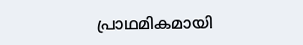പ്രാഥമികമായി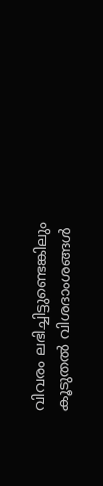വിവരം ലഭിച്ചിട്ടുണ്ടെങ്കിലും കൂടുതൽ വിശദാംശങ്ങൾ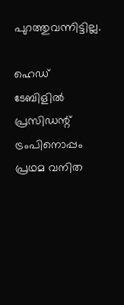പുറത്തുവന്നിട്ടില്ല.

ഹെഡ് ടേബിളിൽ പ്രസിഡന്റ് ട്രംപിനൊപ്പം പ്രഥമ വനിത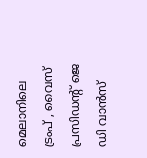മെലാനിലെ ട്രംപ് , വൈസ് പ്രസിഡന്റ് ജെ ഡി വാൻസ്‌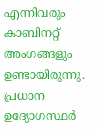എന്നിവരും കാബിനറ്റ് അംഗങ്ങളും ഉണ്ടായിരുന്നു. പ്രധാന ഉദ്യോഗസ്ഥർ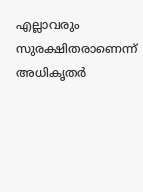എല്ലാവരും സുരക്ഷിതരാണെന്ന് അധികൃതർ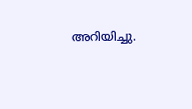അറിയിച്ചു.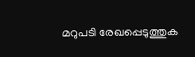മറുപടി രേഖപ്പെടുത്തുക